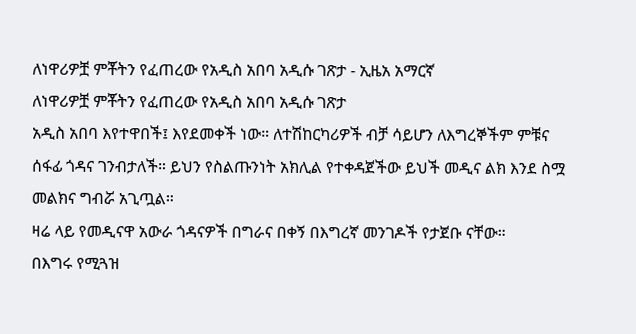ለነዋሪዎቿ ምቾትን የፈጠረው የአዲስ አበባ አዲሱ ገጽታ - ኢዜአ አማርኛ
ለነዋሪዎቿ ምቾትን የፈጠረው የአዲስ አበባ አዲሱ ገጽታ
አዲስ አበባ እየተዋበች፤ እየደመቀች ነው። ለተሽከርካሪዎች ብቻ ሳይሆን ለእግረኞችም ምቹና ሰፋፊ ጎዳና ገንብታለች። ይህን የስልጡንነት አክሊል የተቀዳጀችው ይህች መዲና ልክ እንደ ስሟ መልክና ግብሯ አጊጧል።
ዛሬ ላይ የመዲናዋ አውራ ጎዳናዎች በግራና በቀኝ በእግረኛ መንገዶች የታጀቡ ናቸው።
በእግሩ የሚጓዝ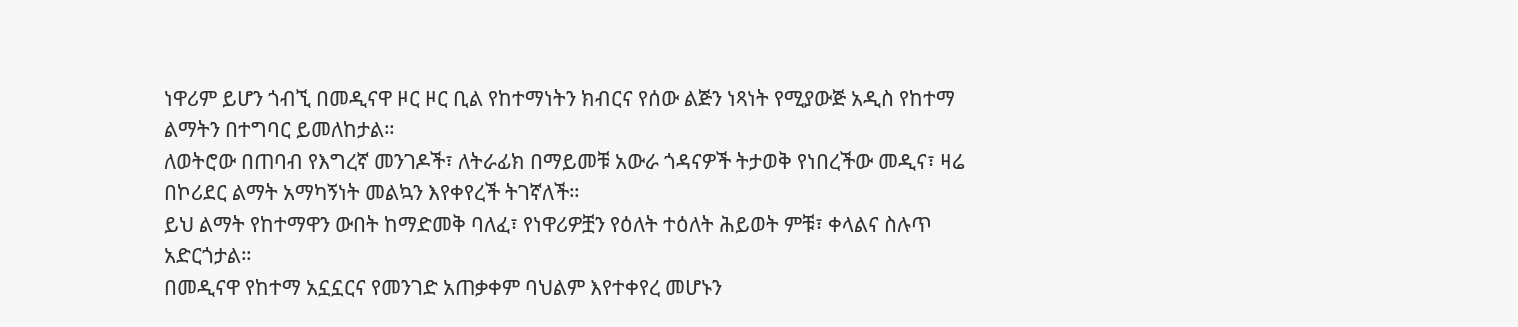ነዋሪም ይሆን ጎብኚ በመዲናዋ ዞር ዞር ቢል የከተማነትን ክብርና የሰው ልጅን ነጻነት የሚያውጅ አዲስ የከተማ ልማትን በተግባር ይመለከታል።
ለወትሮው በጠባብ የእግረኛ መንገዶች፣ ለትራፊክ በማይመቹ አውራ ጎዳናዎች ትታወቅ የነበረችው መዲና፣ ዛሬ በኮሪደር ልማት አማካኝነት መልኳን እየቀየረች ትገኛለች።
ይህ ልማት የከተማዋን ውበት ከማድመቅ ባለፈ፣ የነዋሪዎቿን የዕለት ተዕለት ሕይወት ምቹ፣ ቀላልና ስሉጥ አድርጎታል።
በመዲናዋ የከተማ አኗኗርና የመንገድ አጠቃቀም ባህልም እየተቀየረ መሆኑን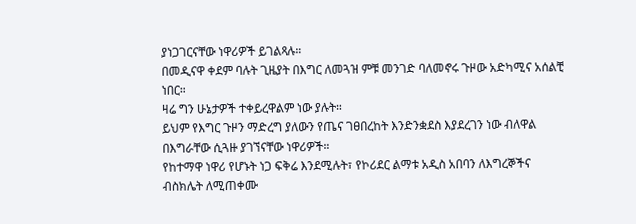ያነጋገርናቸው ነዋሪዎች ይገልጻሉ።
በመዲናዋ ቀደም ባሉት ጊዜያት በእግር ለመጓዝ ምቹ መንገድ ባለመኖሩ ጉዞው አድካሚና አሰልቺ ነበር።
ዛሬ ግን ሁኔታዎች ተቀይረዋልም ነው ያሉት።
ይህም የእግር ጉዞን ማድረግ ያለውን የጤና ገፀበረከት እንድንቋደስ እያደረገን ነው ብለዋል በእግራቸው ሲጓዙ ያገኘናቸው ነዋሪዎች።
የከተማዋ ነዋሪ የሆኑት ነጋ ፍቅሬ እንደሚሉት፣ የኮሪደር ልማቱ አዲስ አበባን ለእግረኞችና ብስክሌት ለሚጠቀሙ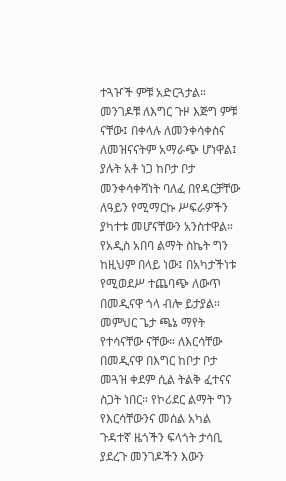ተጓዦች ምቹ አድርጓታል።
መንገዶቹ ለእግር ጉዞ እጅግ ምቹ ናቸው፤ በቀላሉ ለመንቀሳቀስና ለመዝናናትም አማራጭ ሆነዋል፤ ያሉት አቶ ነጋ ከቦታ ቦታ መንቀሳቀሻነት ባለፈ በየዳርቻቸው ለዓይን የሚማርኩ ሥፍራዎችን ያካተቱ መሆናቸውን አንስተዋል።
የአዲስ አበባ ልማት ስኬት ግን ከዚህም በላይ ነው፤ በአካታችነቱ የሚወደሥ ተጨባጭ ለውጥ በመዲናዋ ጎላ ብሎ ይታያል።
መምህር ጌታ ጫኔ ማየት የተሳናቸው ናቸው። ለእርሳቸው በመዲናዋ በእግር ከቦታ ቦታ መጓዝ ቀደም ሲል ትልቅ ፈተናና ስጋት ነበር። የኮሪደር ልማት ግን የእርሳቸውንና መሰል አካል ጉዳተኛ ዜጎችን ፍላጎት ታሳቢ ያደረጉ መንገዶችን እውን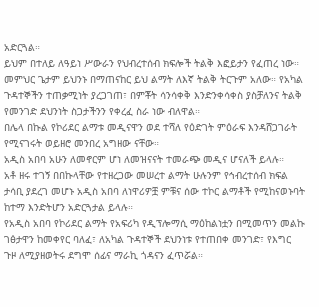አድርጓል።
ይህም በተለይ ለዓይነ ሥውራን የህብረተሰብ ክፍሎች ትልቅ እፎይታን የፈጠረ ነው።
መምህር ጌታም ይህንኑ በማጠናከር ይህ ልማት ለእኛ ትልቅ ትርጉም አለው። የአካል ጉዳተኞችን ተጠቃሚነት ያረጋገጠ፣ በምቾት ሳንሳቀቅ እንድንቀሳቀስ ያስቻለንና ትልቅ የመንገድ ደህንነት ስጋታችንን የቀረፈ ስራ ነው ብለዋል።
በሌላ በኩል የኮሪደር ልማቱ መዲናዋን ወደ ተሻለ የዕድገት ምዕራፍ እንዳሸጋገራት የሚናገሩት ወይዘሮ መንበረ አግዘው ናቸው።
አዲስ አበባ አሁን ለመኖርም ሆነ ለመዝናናት ተመራጭ መዲና ሆናለች ይላሉ።
አቶ ዘሩ ተገኝ በበኩላቸው የተዘረጋው መሠረተ ልማት ሁሉንም የኅብረተሰብ ክፍል ታሳቢ ያደረገ መሆኑ አዲስ አበባ ለነዋሪዎቿ ምቹና ሰው ተኮር ልማቶች የሚከናወኑባት ከተማ እንድትሆን አድርጓታል ይላሉ።
የአዲስ አበባ የኮሪደር ልማት የአፍሪካ የዲፕሎማሲ ማዕከልነቷን በሚመጥን መልኩ ገፅታዋን ከመቀየር ባለፈ፣ ለአካል ጉዳተኞች ደህንነቱ የተጠበቀ መንገድ፣ የእግር ጉዞ ለሚያዘወትሩ ደግሞ ሰፊና ማራኪ ጎዳናን ፈጥሯል።